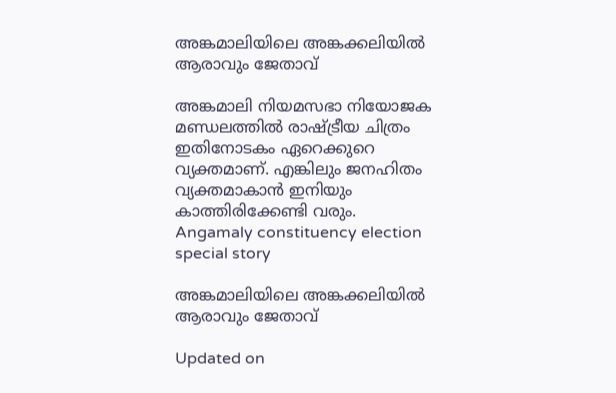അങ്കമാലിയിലെ അങ്കക്കലിയിൽ ആരാവും ജേതാവ്

അങ്കമാലി നിയമസഭാ നിയോജക മണ്ഡലത്തില്‍ രാഷ്ട്രീയ ചിത്രം ഇതിനോടകം ഏറെക്കുറെ വ്യക്തമാണ്. എങ്കിലും ജനഹിതം വ്യക്തമാകാൻ ഇനിയും കാത്തിരിക്കേണ്ടി വരും.
Angamaly constituency election special story

അങ്കമാലിയിലെ അങ്കക്കലിയിൽ ആരാവും ജേതാവ്

Updated on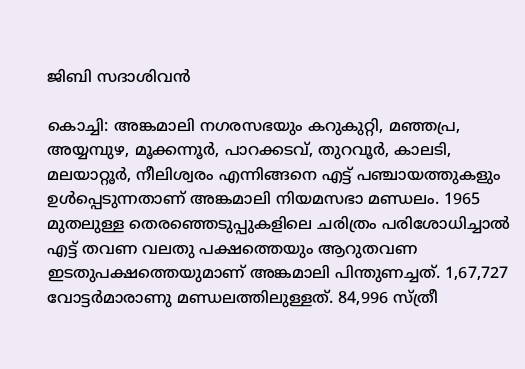ജിബി സദാശിവൻ

കൊച്ചി: അങ്കമാലി നഗരസഭയും കറുകുറ്റി, മഞ്ഞപ്ര, അയ്യമ്പുഴ, മൂക്കന്നൂര്‍, പാറക്കടവ്, തുറവൂര്‍, കാലടി, മലയാറ്റൂര്‍, നീലിശ്വരം എന്നിങ്ങനെ എട്ട് പഞ്ചായത്തുകളും ഉള്‍പ്പെടുന്നതാണ് അങ്കമാലി നിയമസഭാ മണ്ഡലം. 1965 മുതലുള്ള തെരഞ്ഞെടുപ്പുകളിലെ ചരിത്രം പരിശോധിച്ചാൽ എട്ട് തവണ വലതു പക്ഷത്തെയും ആറുതവണ ഇടതുപക്ഷത്തെയുമാണ് അങ്കമാലി പിന്തുണച്ചത്. 1,67,727 വോട്ടര്‍മാരാണു മണ്ഡലത്തിലുള്ളത്. 84,996 സ്ത്രീ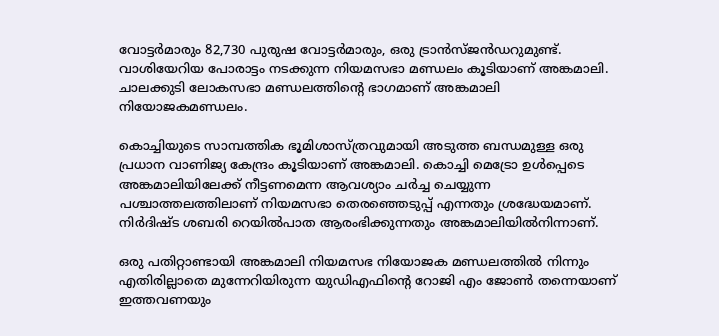വോട്ടര്‍മാരും 82,730 പുരുഷ വോട്ടര്‍മാരും, ഒരു ട്രാന്‍സ്ജന്‍ഡറുമുണ്ട്. വാശിയേറിയ പോരാട്ടം നടക്കുന്ന നിയമസഭാ മണ്ഡലം കൂടിയാണ് അങ്കമാലി. ചാലക്കുടി ലോകസഭാ മണ്ഡലത്തിന്‍റെ ഭാഗമാണ് അങ്കമാലി നിയോജകമണ്ഡലം.

കൊച്ചിയുടെ സാമ്പത്തിക ഭൂമിശാസ്ത്രവുമായി അടുത്ത ബന്ധമുള്ള ഒരു പ്രധാന വാണിജ്യ കേന്ദ്രം കൂടിയാണ് അങ്കമാലി. കൊച്ചി മെട്രോ ഉള്‍പ്പെടെ അങ്കമാലിയിലേക്ക് നീട്ടണമെന്ന ആവശ്യാം ചർച്ച ചെയ്യുന്ന പശ്ചാത്തലത്തിലാണ് നിയമസഭാ തെരഞ്ഞെടുപ്പ് എന്നതും ശ്രദ്ധേയമാണ്. നിര്‍ദിഷ്ട ശബരി റെയില്‍പാത ആരംഭിക്കുന്നതും അങ്കമാലിയില്‍നിന്നാണ്.

ഒരു പതിറ്റാണ്ടായി അങ്കമാലി നിയമസഭ നിയോജക മണ്ഡലത്തില്‍ നിന്നും എതിരില്ലാതെ മുന്നേറിയിരുന്ന യുഡിഎഫിന്‍റെ റോജി എം ജോണ്‍ തന്നെയാണ് ഇത്തവണയും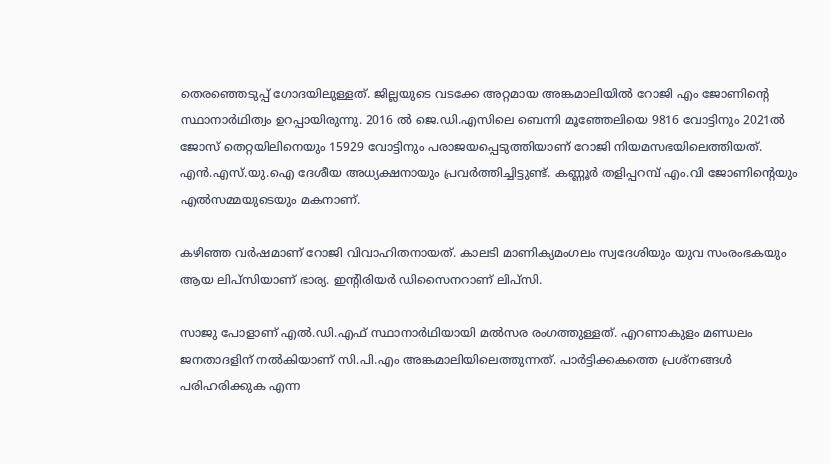തെരഞ്ഞെടുപ്പ് ഗോദയിലുള്ളത്. ജില്ലയുടെ വടക്കേ അറ്റമായ അങ്കമാലിയില്‍ റോജി എം ജോണിന്‍റെ സ്ഥാനാര്‍ഥിത്വം ഉറപ്പായിരുന്നു. 2016 ല്‍ ജെ.ഡി.എസിലെ ബെന്നി മൂഞ്ഞേലിയെ 9816 വോട്ടിനും 2021ല്‍ ജോസ് തെറ്റയിലിനെയും 15929 വോട്ടിനും പരാജയപ്പെടുത്തിയാണ് റോജി നിയമസഭയിലെത്തിയത്. എന്‍.എസ്.യു.ഐ ദേശീയ അധ്യക്ഷനായും പ്രവര്‍ത്തിച്ചിട്ടുണ്ട്. കണ്ണൂര്‍ തളിപ്പറമ്പ് എം.വി ജോണിന്‍റെയും എല്‍സമ്മയുടെയും മകനാണ്.

കഴിഞ്ഞ വര്‍ഷമാണ് റോജി വിവാഹിതനായത്. കാലടി മാണിക്യമംഗലം സ്വദേശിയും യുവ സംരംഭകയും ആയ ലിപ്‌സിയാണ് ഭാര്യ. ഇന്‍റിരിയര്‍ ഡിസൈനറാണ് ലിപ്‌സി.

സാജു പോളാണ് എല്‍.ഡി.എഫ് സ്ഥാനാര്‍ഥിയായി മല്‍സര രംഗത്തുള്ളത്. എറണാകുളം മണ്ഡലം ജനതാദളിന് നല്‍കിയാണ് സി.പി.എം അങ്കമാലിയിലെത്തുന്നത്. പാര്‍ട്ടിക്കകത്തെ പ്രശ്‌നങ്ങള്‍ പരിഹരിക്കുക എന്ന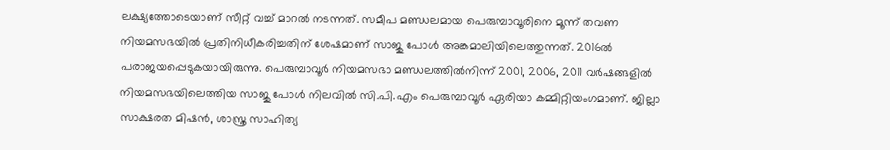ലക്ഷ്യത്തോടെയാണ് സീറ്റ് വച്ച് മാറല്‍ നടന്നത്. സമീപ മണ്ഡലമായ പെരുമ്പാവൂരിനെ മൂന്ന് തവണ നിയമസഭയില്‍ പ്രതിനിധീകരിച്ചതിന് ശേഷമാണ് സാജു പോള്‍ അങ്കമാലിയിലെത്തുന്നത്. 2016ല്‍ പരാജയപ്പെടുകയായിരുന്നു. പെരുമ്പാവൂര്‍ നിയമസഭാ മണ്ഡലത്തില്‍നിന്ന് 2001, 2006, 2011 വര്‍ഷങ്ങളില്‍ നിയമസഭയിലെത്തിയ സാജു പോള്‍ നിലവില്‍ സി.പി.എം പെരുമ്പാവൂര്‍ ഏരിയാ കമ്മിറ്റിയംഗമാണ്. ജില്ലാ സാക്ഷരത മിഷന്‍, ശാസ്ത്ര സാഹിത്യ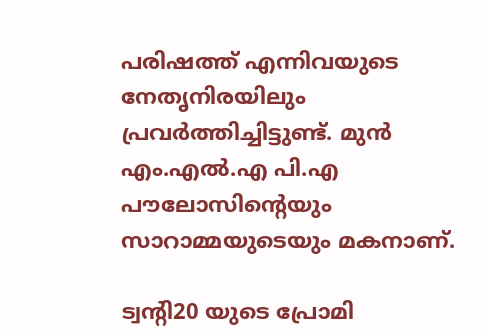പരിഷത്ത് എന്നിവയുടെ നേതൃനിരയിലും പ്രവര്‍ത്തിച്ചിട്ടുണ്ട്. മുന്‍ എം.എല്‍.എ പി.എ പൗലോസിന്‍റെയും സാറാമ്മയുടെയും മകനാണ്.

ട്വന്‍റി20 യുടെ പ്രോമി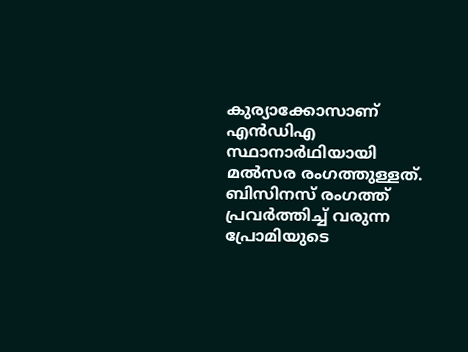കുര്യാക്കോസാണ് എന്‍ഡിഎ സ്ഥാനാര്‍ഥിയായി മല്‍സര രംഗത്തുള്ളത്. ബിസിനസ് രംഗത്ത് പ്രവര്‍ത്തിച്ച് വരുന്ന പ്രോമിയുടെ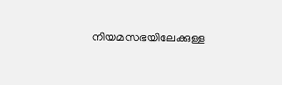നിയമസഭയിലേക്കുള്ള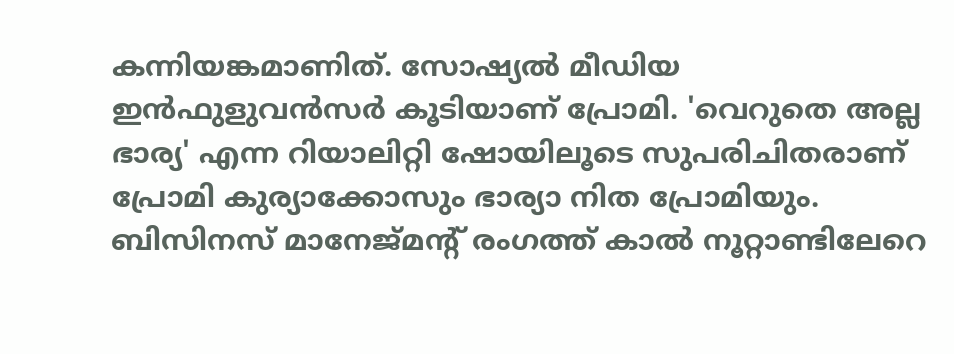കന്നിയങ്കമാണിത്. സോഷ്യല്‍ മീഡിയ ഇന്‍ഫുളുവന്‍സര്‍ കൂടിയാണ് പ്രോമി. 'വെറുതെ അല്ല ഭാര്യ' എന്ന റിയാലിറ്റി ഷോയിലൂടെ സുപരിചിതരാണ് പ്രോമി കുര്യാക്കോസും ഭാര്യാ നിത പ്രോമിയും. ബിസിനസ് മാനേജ്മന്‍റ് രംഗത്ത് കാല്‍ നൂറ്റാണ്ടിലേറെ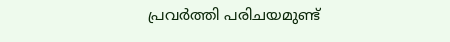പ്രവര്‍ത്തി പരിചയമുണ്ട്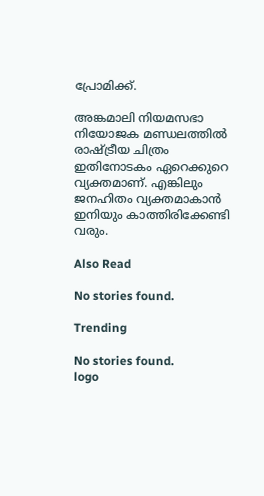പ്രോമിക്ക്.

അങ്കമാലി നിയമസഭാ നിയോജക മണ്ഡലത്തില്‍ രാഷ്ട്രീയ ചിത്രം ഇതിനോടകം ഏറെക്കുറെ വ്യക്തമാണ്. എങ്കിലും ജനഹിതം വ്യക്തമാകാൻ ഇനിയും കാത്തിരിക്കേണ്ടി വരും.

Also Read

No stories found.

Trending

No stories found.
logo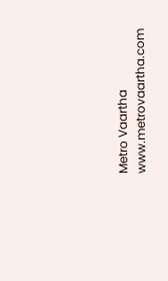Metro Vaartha
www.metrovaartha.com